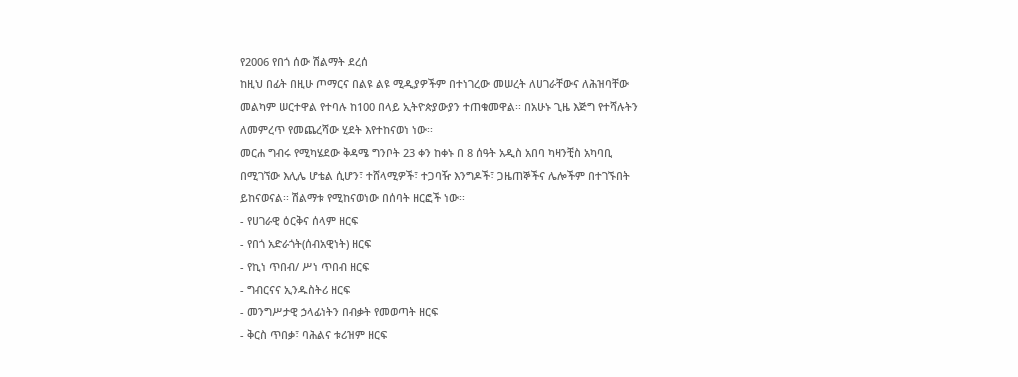የ2006 የበጎ ሰው ሽልማት ደረሰ
ከዚህ በፊት በዚሁ ጦማርና በልዩ ልዩ ሚዲያዎችም በተነገረው መሠረት ለሀገራቸውና ለሕዝባቸው መልካም ሠርተዋል የተባሉ ከ100 በላይ ኢትዮጵያውያን ተጠቁመዋል፡፡ በአሁኑ ጊዜ እጅግ የተሻሉትን ለመምረጥ የመጨረሻው ሂደት እየተከናወነ ነው፡፡
መርሐ ግብሩ የሚካሄደው ቅዳሜ ግንቦት 23 ቀን ከቀኑ በ 8 ሰዓት አዲስ አበባ ካዛንቺስ አካባቢ በሚገኘው እሊሌ ሆቴል ሲሆን፣ ተሸላሚዎች፣ ተጋባዥ እንግዶች፣ ጋዜጠኞችና ሌሎችም በተገኙበት ይከናወናል፡፡ ሽልማቱ የሚከናወነው በሰባት ዘርፎች ነው፡፡
- የሀገራዊ ዕርቅና ሰላም ዘርፍ
- የበጎ አድራጎት(ሰብአዊነት) ዘርፍ
- የኪነ ጥበብ/ ሥነ ጥበብ ዘርፍ
- ግብርናና ኢንዱስትሪ ዘርፍ
- መንግሥታዊ ኃላፊነትን በብቃት የመወጣት ዘርፍ
- ቅርስ ጥበቃ፣ ባሕልና ቱሪዝም ዘርፍ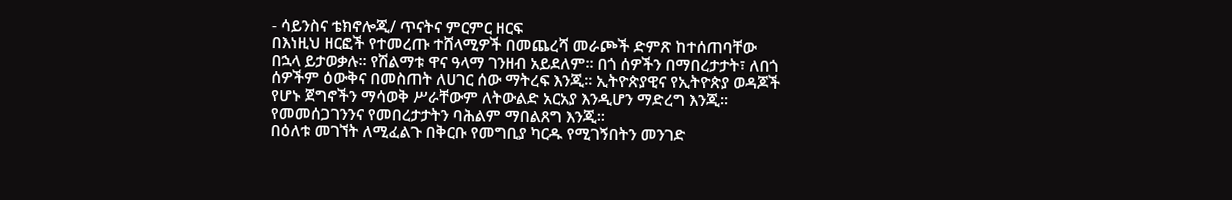- ሳይንስና ቴክኖሎጂ/ ጥናትና ምርምር ዘርፍ
በእነዚህ ዘርፎች የተመረጡ ተሸላሚዎች በመጨረሻ መራጮች ድምጽ ከተሰጠባቸው በኋላ ይታወቃሉ፡፡ የሽልማቱ ዋና ዓላማ ገንዘብ አይደለም፡፡ በጎ ሰዎችን በማበረታታት፣ ለበጎ ሰዎችም ዕውቅና በመስጠት ለሀገር ሰው ማትረፍ እንጂ፡፡ ኢትዮጵያዊና የኢትዮጵያ ወዳጆች የሆኑ ጀግኖችን ማሳወቅ ሥራቸውም ለትውልድ አርአያ እንዲሆን ማድረግ እንጂ፡፡ የመመሰጋገንንና የመበረታታትን ባሕልም ማበልጸግ እንጂ፡፡
በዕለቱ መገኘት ለሚፈልጉ በቅርቡ የመግቢያ ካርዱ የሚገኝበትን መንገድ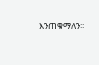እንጠቁማለን፡፡